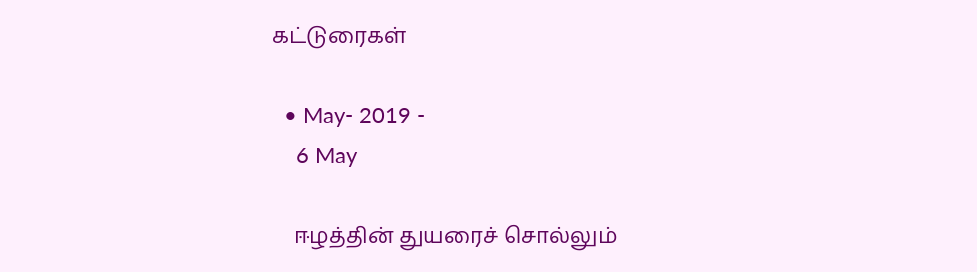கட்டுரைகள்

  • May- 2019 -
    6 May

    ஈழத்தின் துயரைச் சொல்லும்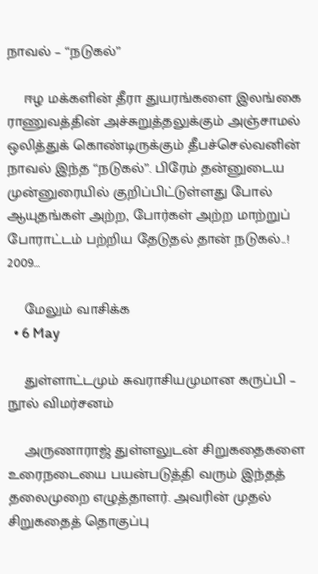நாவல் – “நடுகல்”

    ஈழ மக்களின் தீரா துயரங்களை இலங்கை ராணுவத்தின் அச்சுறுத்தலுக்கும் அஞ்சாமல் ஒலித்துக் கொண்டிருக்கும் தீபச்செல்வனின் நாவல் இந்த “நடுகல்”. பிரேம் தன்னுடைய முன்னுரையில் குறிப்பிட்டுள்ளது போல் ஆயுதங்கள் அற்ற, போர்கள் அற்ற மாற்றுப் போராட்டம் பற்றிய தேடுதல் தான் நடுகல்..! 2009…

    மேலும் வாசிக்க
  • 6 May

    துள்ளாட்டமும் சுவராசியமுமான கருப்பி – நூல் விமர்சனம்

    அருணாராஜ் துள்ளலுடன் சிறுகதைகளை உரைநடையை பயன்படுத்தி வரும் இந்தத் தலைமுறை எழுத்தாளர். அவரின் முதல் சிறுகதைத் தொகுப்பு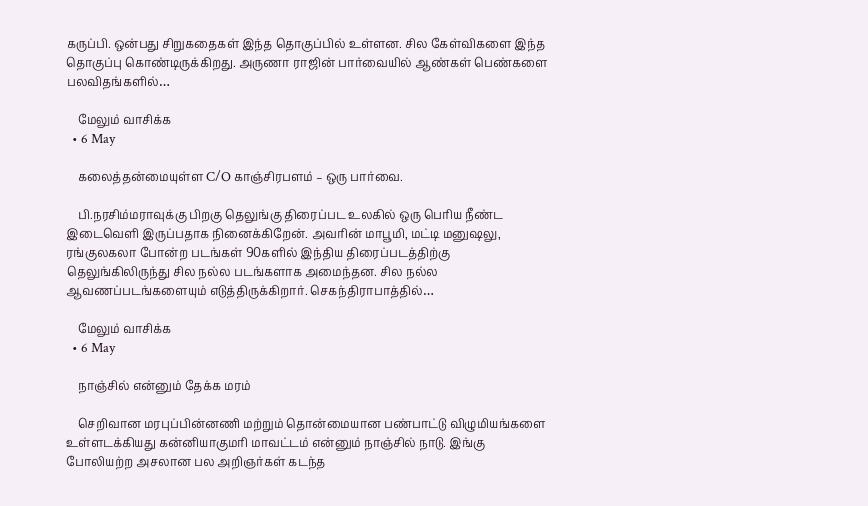கருப்பி. ஒன்பது சிறுகதைகள் இந்த தொகுப்பில் உள்ளன. சில கேள்விகளை இந்த தொகுப்பு கொண்டிருக்கிறது. அருணா ராஜின் பார்வையில் ஆண்கள் பெண்களை பலவிதங்களில்…

    மேலும் வாசிக்க
  • 6 May

    கலைத்தன்மையுள்ள C/O காஞ்சிரபளம் – ஒரு பார்வை.

    பி.நரசிம்மராவுக்கு பிறகு தெலுங்கு திரைப்பட உலகில் ஒரு பெரிய நீண்ட இடைவெளி இருப்பதாக நினைக்கிறேன். அவரின் மாபூமி, மட்டி மனுஷலு, ரங்குலகலா போன்ற படங்கள் 90களில் இந்திய திரைப்படத்திற்கு தெலுங்கிலிருந்து சில நல்ல படங்களாக அமைந்தன. சில நல்ல ஆவணப்படங்களையும் எடுத்திருக்கிறார். செகந்திராபாத்தில்…

    மேலும் வாசிக்க
  • 6 May

    நாஞ்சில் என்னும் தேக்க மரம்

    செறிவான மரபுப்பின்னணி மற்றும் தொன்மையான பண்பாட்டு விழுமியங்களை உள்ளடக்கியது கன்னியாகுமரி மாவட்டம் என்னும் நாஞ்சில் நாடு. இங்கு போலியற்ற அசலான பல அறிஞர்கள் கடந்த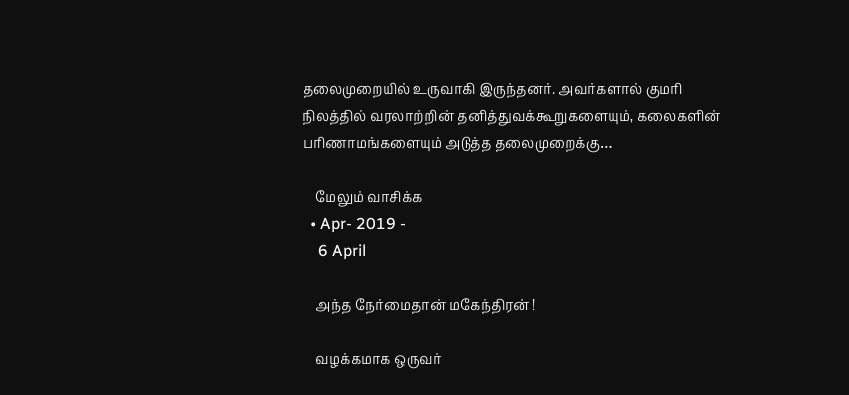தலைமுறையில் உருவாகி இருந்தனர். அவர்களால் குமரி நிலத்தில் வரலாற்றின் தனித்துவக்கூறுகளையும், கலைகளின் பரிணாமங்களையும் அடுத்த தலைமுறைக்கு…

    மேலும் வாசிக்க
  • Apr- 2019 -
    6 April

    அந்த நேர்மைதான் மகேந்திரன் !

    வழக்கமாக ஒருவர்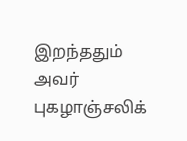இறந்ததும் அவர் புகழாஞ்சலிக்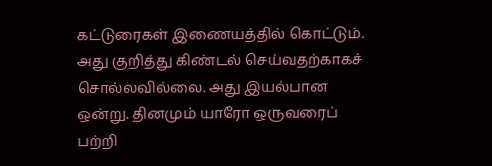கட்டுரைகள் இணையத்தில் கொட்டும். அது குறித்து கிண்டல் செய்வதற்காகச் சொல்லவில்லை. அது இயல்பான ஒன்று. தினமும் யாரோ ஒருவரைப் பற்றி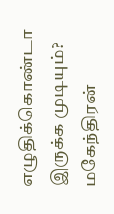எழுதிக்கொண்டா இருக்க முடியும்? மகேந்திரன்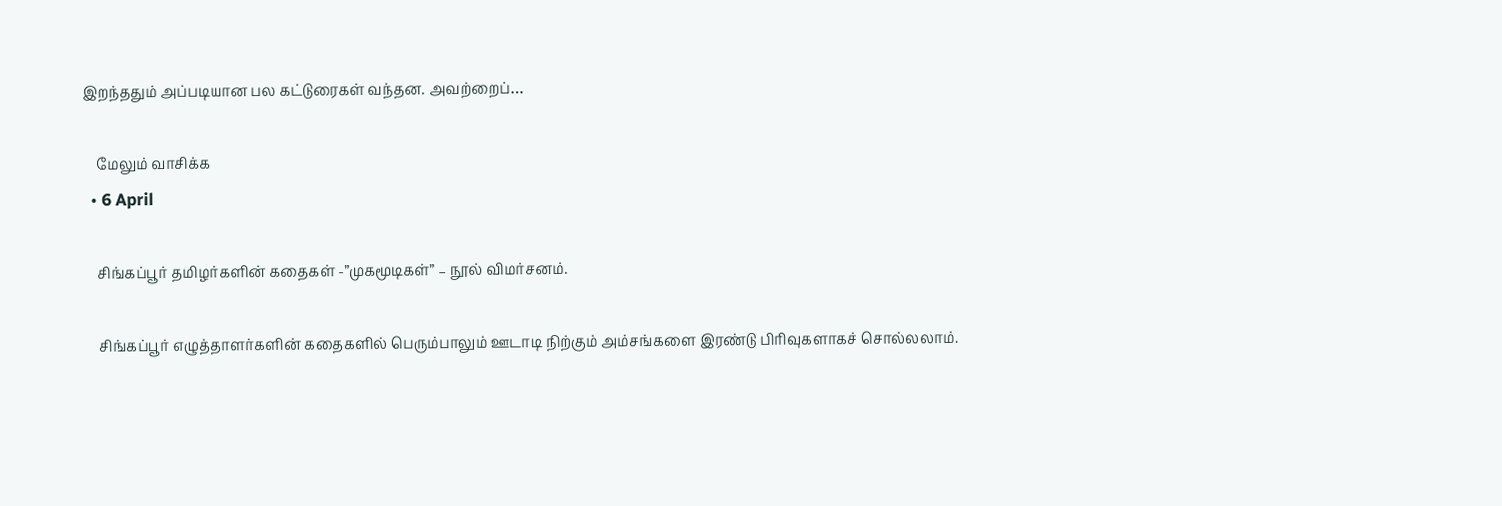இறந்ததும் அப்படியான பல கட்டுரைகள் வந்தன. அவற்றைப்…

    மேலும் வாசிக்க
  • 6 April

    சிங்கப்பூர் தமிழர்களின் கதைகள் -”முகமூடிகள்” – நூல் விமர்சனம்.

    சிங்கப்பூர் எழுத்தாளர்களின் கதைகளில் பெரும்பாலும் ஊடாடி நிற்கும் அம்சங்களை இரண்டு பிரிவுகளாகச் சொல்லலாம்.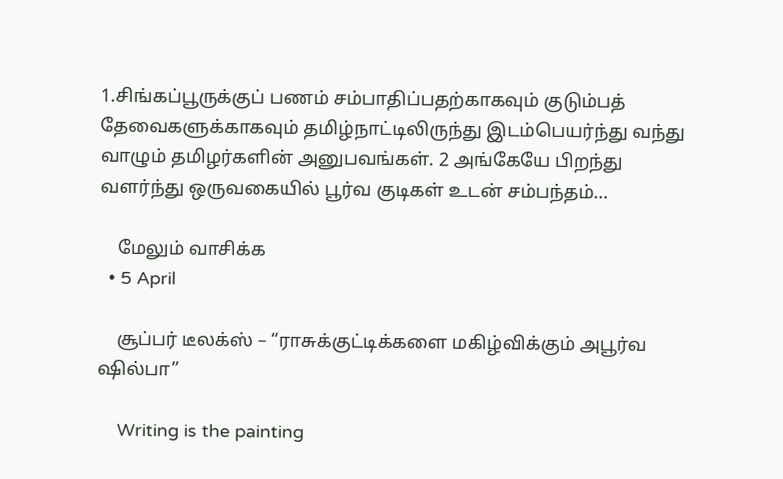1.சிங்கப்பூருக்குப் பணம் சம்பாதிப்பதற்காகவும் குடும்பத் தேவைகளுக்காகவும் தமிழ்நாட்டிலிருந்து இடம்பெயர்ந்து வந்து வாழும் தமிழர்களின் அனுபவங்கள். 2 அங்கேயே பிறந்து வளர்ந்து ஒருவகையில் பூர்வ குடிகள் உடன் சம்பந்தம்…

    மேலும் வாசிக்க
  • 5 April

    சூப்பர் டீலக்ஸ் – “ராசுக்குட்டிக்களை மகிழ்விக்கும் அபூர்வ ஷில்பா”

    Writing is the painting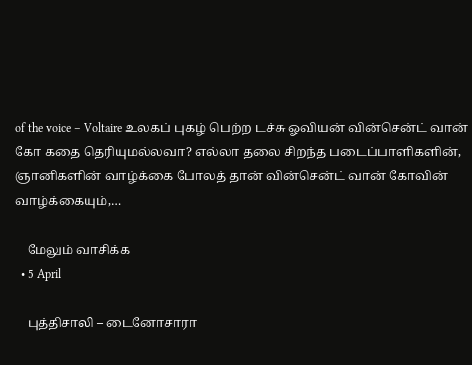of the voice – Voltaire உலகப் புகழ் பெற்ற டச்சு ஓவியன் வின்சென்ட் வான் கோ கதை தெரியுமல்லவா? எல்லா தலை சிறந்த படைப்பாளிகளின், ஞானிகளின் வாழ்க்கை போலத் தான் வின்சென்ட் வான் கோவின் வாழ்க்கையும்,…

    மேலும் வாசிக்க
  • 5 April

    புத்திசாலி – டைனோசாரா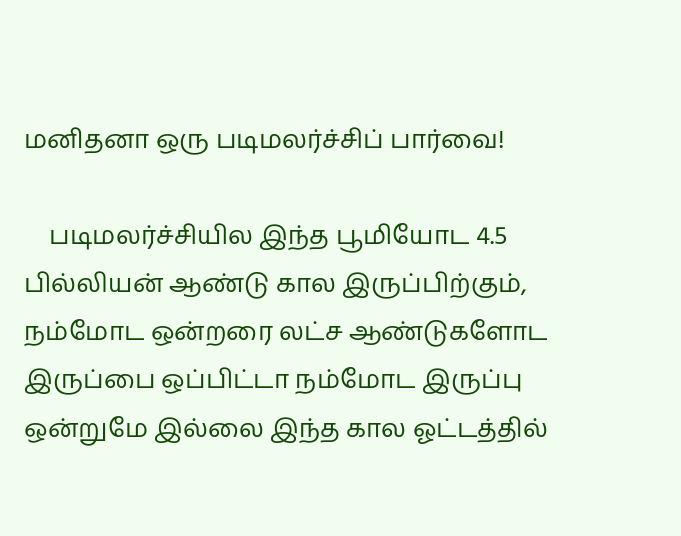மனிதனா ஒரு படிமலர்ச்சிப் பார்வை!

    படிமலர்ச்சியில இந்த பூமியோட 4.5 பில்லியன் ஆண்டு கால‌ இருப்பிற்கும்,  நம்மோட ஒன்றரை லட்ச ஆண்டுகளோட இருப்பை ஒப்பிட்டா நம்மோட இருப்பு ஒன்றுமே இல்லை இந்த கால ஓட்டத்தில்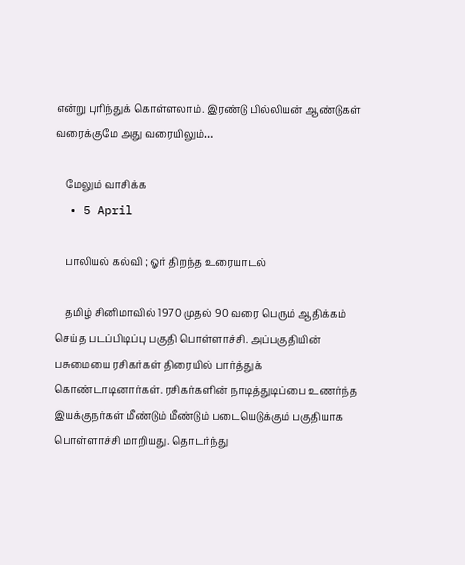என்று புரிந்துக் கொள்ளலாம். இரண்டு பில்லியன் ஆண்டுகள் வரைக்குமே அது வரையிலும்…

    மேலும் வாசிக்க
  • 5 April

    பாலியல் கல்வி ; ஓர் திறந்த உரையாடல்

    தமிழ் சினிமாவில் 1970 முதல் 90 வரை பெரும் ஆதிக்கம் செய்த படப்பிடிப்பு பகுதி பொள்ளாச்சி. அப்பகுதியின் பசுமையை ரசிகர்கள் திரையில் பார்த்துக் கொண்டாடினார்கள். ரசிகர்களின் நாடித்துடிப்பை உணர்ந்த இயக்குநர்கள் மீண்டும் மீண்டும் படையெடுக்கும் பகுதியாக பொள்ளாச்சி மாறியது. தொடர்ந்து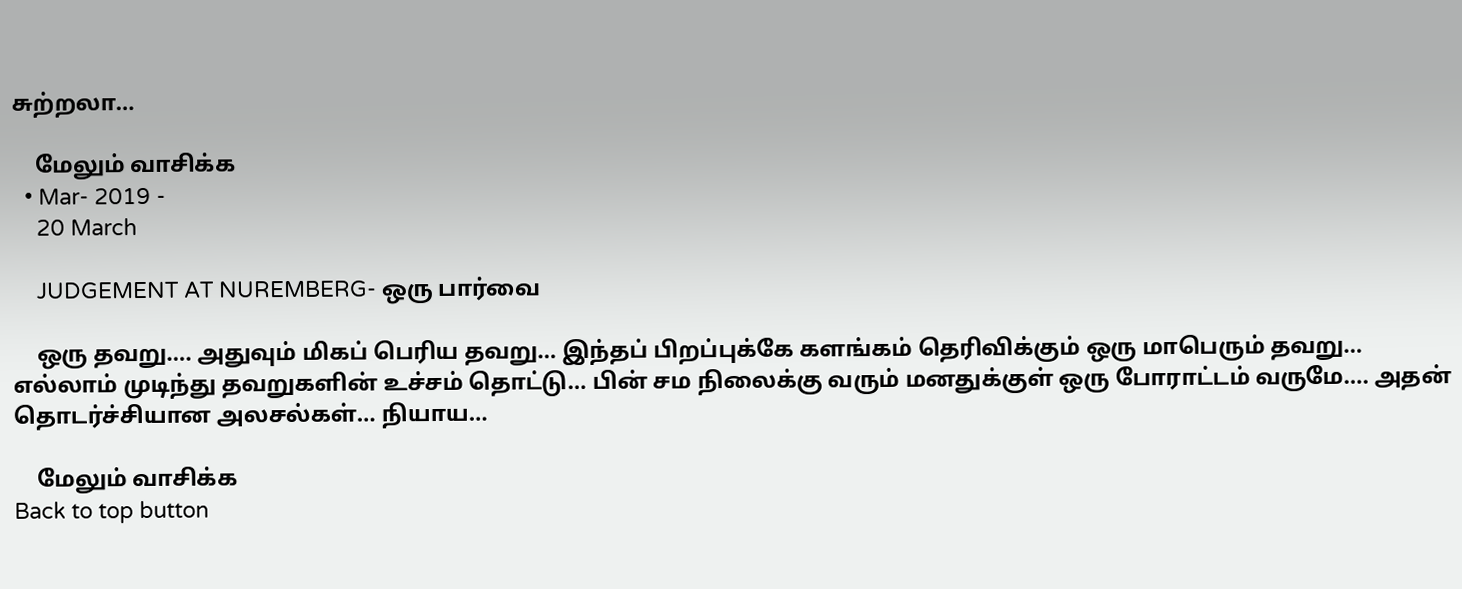சுற்றலா…

    மேலும் வாசிக்க
  • Mar- 2019 -
    20 March

    JUDGEMENT AT NUREMBERG- ஒரு பார்வை

    ஒரு தவறு…. அதுவும் மிகப் பெரிய தவறு… இந்தப் பிறப்புக்கே களங்கம் தெரிவிக்கும் ஒரு மாபெரும் தவறு… எல்லாம் முடிந்து தவறுகளின் உச்சம் தொட்டு… பின் சம நிலைக்கு வரும் மனதுக்குள் ஒரு போராட்டம் வருமே…. அதன் தொடர்ச்சியான அலசல்கள்… நியாய…

    மேலும் வாசிக்க
Back to top button